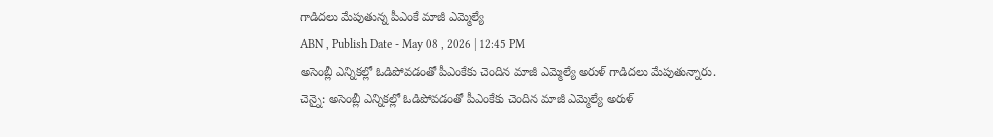గాడిదలు మేపుతున్న పీఎంకే మాజీ ఎమ్మెల్యే
ABN , Publish Date - May 08 , 2026 | 12:45 PM
అసెంబ్లీ ఎన్నికల్లో ఓడిపోవడంతో పీఎంకేకు చెందిన మాజీ ఎమ్మెల్యే అరుళ్ గాడిదలు మేపుతున్నారు.
చెన్నై: అసెంబ్లీ ఎన్నికల్లో ఓడిపోవడంతో పీఎంకేకు చెందిన మాజీ ఎమ్మెల్యే అరుళ్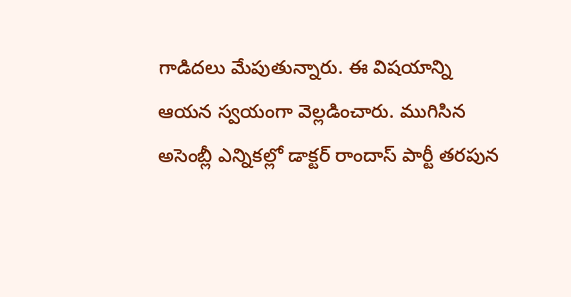గాడిదలు మేపుతున్నారు. ఈ విషయాన్ని ఆయన స్వయంగా వెల్లడించారు. ముగిసిన అసెంబ్లీ ఎన్నికల్లో డాక్టర్ రాందాస్ పార్టీ తరపున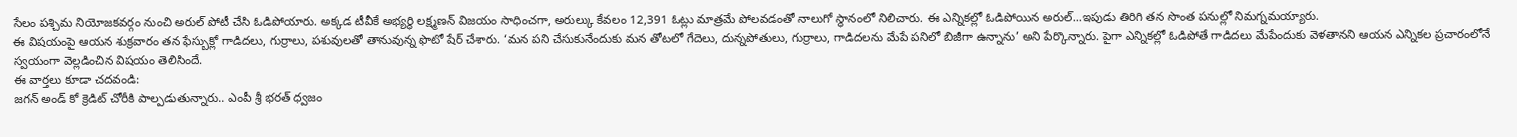సేలం పశ్చిమ నియోజకవర్గం నుంచి అరుల్ పోటీ చేసి ఓడిపోయారు. అక్కడ టీవీకే అభ్యర్థి లక్ష్మణన్ విజయం సాధించగా, అరుల్కు కేవలం 12,391 ఓట్లు మాత్రమే పోలవడంతో నాలుగో స్థానంలో నిలిచారు. ఈ ఎన్నికల్లో ఓడిపోయిన అరుల్...ఇపుడు తిరిగి తన సొంత పనుల్లో నిమగ్నమయ్యారు.
ఈ విషయంపై ఆయన శుక్రవారం తన ఫేస్బుక్లో గాడిదలు, గుర్రాలు, పశువులతో తానువున్న ఫొటో షేర్ చేశారు. ‘మన పని చేసుకునేందుకు మన తోటలో గేదెలు, దున్నపోతులు, గుర్రాలు, గాడిదలను మేపే పనిలో బిజీగా ఉన్నాను’ అని పేర్కొన్నారు. పైగా ఎన్నికల్లో ఓడిపోతే గాడిదలు మేపేందుకు వెళతానని ఆయన ఎన్నికల ప్రచారంలోనే స్వయంగా వెల్లడించిన విషయం తెలిసిందే.
ఈ వార్తలు కూడా చదవండి:
జగన్ అండ్ కో క్రెడిట్ చోరీకి పాల్పడుతున్నారు.. ఎంపీ శ్రీ భరత్ ధ్వజం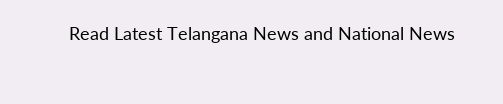Read Latest Telangana News and National News